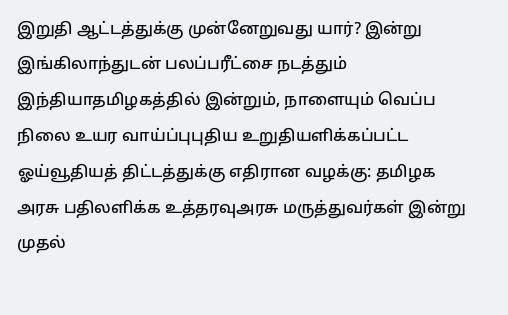இறுதி ஆட்டத்துக்கு முன்னேறுவது யார்? இன்று இங்கிலாந்துடன் பலப்பரீட்சை நடத்தும் இந்தியாதமிழகத்தில் இன்றும், நாளையும் வெப்ப நிலை உயர வாய்ப்புபுதிய உறுதியளிக்கப்பட்ட ஓய்வூதியத் திட்டத்துக்கு எதிரான வழக்கு: தமிழக அரசு பதிலளிக்க உத்தரவுஅரசு மருத்துவர்கள் இன்று முதல்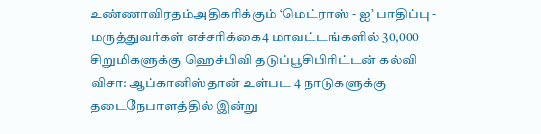உண்ணாவிரதம்அதிகரிக்கும் ‘மெட்ராஸ் - ஐ’ பாதிப்பு - மருத்துவர்கள் எச்சரிக்கை4 மாவட்டங்களில் 30,000 சிறுமிகளுக்கு ஹெச்பிவி தடுப்பூசிபிரிட்டன் கல்வி விசா: ஆப்கானிஸ்தான் உள்பட 4 நாடுகளுக்கு தடைநேபாளத்தில் இன்று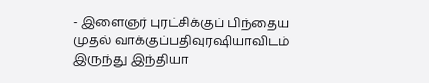- இளைஞர் புரட்சிக்குப் பிந்தைய முதல் வாக்குப்பதிவுரஷியாவிடம் இருந்து இந்தியா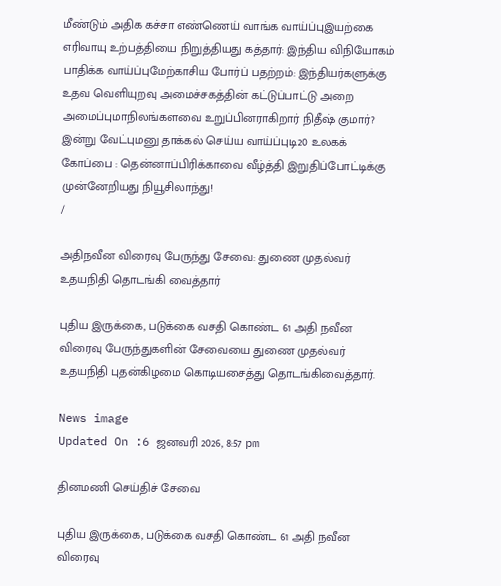மீண்டும் அதிக கச்சா எண்ணெய் வாங்க வாய்ப்புஇயற்கை எரிவாயு உற்பத்தியை நிறுத்தியது கத்தார்: இந்திய விநியோகம் பாதிக்க வாய்ப்புமேற்காசிய போர்ப் பதற்றம்: இந்தியர்களுக்கு உதவ வெளியுறவு அமைச்சகத்தின் கட்டுப்பாட்டு அறை அமைப்புமாநிலங்களவை உறுப்பினராகிறார் நிதீஷ் குமார்? இன்று வேட்புமனு தாக்கல் செய்ய வாய்ப்புடி20 உலகக் கோப்பை : தென்னாப்பிரிக்காவை வீழ்த்தி இறுதிப்போட்டிக்கு முன்னேறியது நியூசிலாந்து!
/

அதிநவீன விரைவு பேருந்து சேவை: துணை முதல்வர் உதயநிதி தொடங்கி வைத்தார்

புதிய இருக்கை, படுக்கை வசதி கொண்ட 61 அதி நவீன விரைவு பேருந்துகளின் சேவையை துணை முதல்வர் உதயநிதி புதன்கிழமை கொடியசைத்து தொடங்கிவைத்தார்.

News image
Updated On :6 ஜனவரி 2026, 8:57 pm

தினமணி செய்திச் சேவை

புதிய இருக்கை, படுக்கை வசதி கொண்ட 61 அதி நவீன விரைவு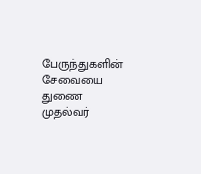பேருந்துகளின் சேவையை துணை முதல்வர்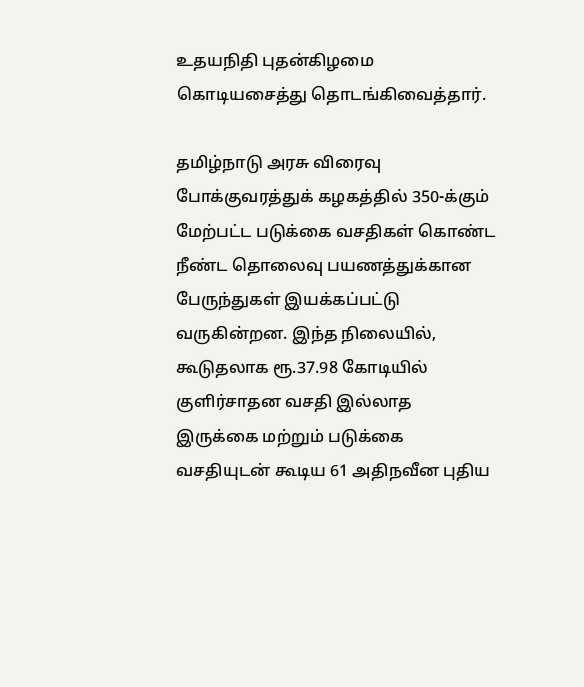உதயநிதி புதன்கிழமை கொடியசைத்து தொடங்கிவைத்தார்.

தமிழ்நாடு அரசு விரைவு போக்குவரத்துக் கழகத்தில் 350-க்கும் மேற்பட்ட படுக்கை வசதிகள் கொண்ட நீண்ட தொலைவு பயணத்துக்கான பேருந்துகள் இயக்கப்பட்டு வருகின்றன. இந்த நிலையில், கூடுதலாக ரூ.37.98 கோடியில் குளிர்சாதன வசதி இல்லாத இருக்கை மற்றும் படுக்கை வசதியுடன் கூடிய 61 அதிநவீன புதிய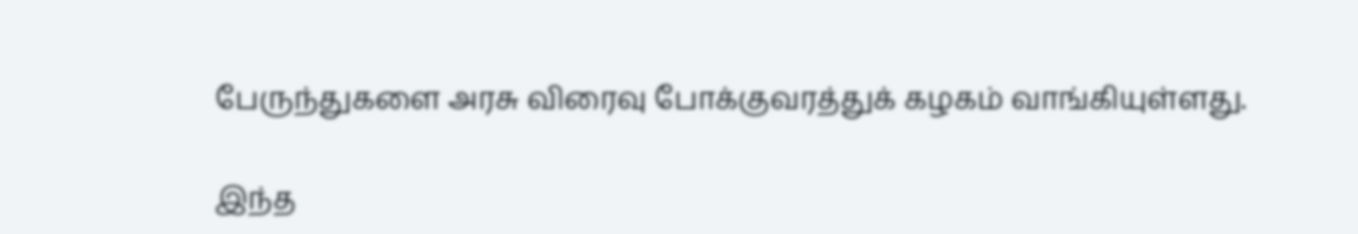பேருந்துகளை அரசு விரைவு போக்குவரத்துக் கழகம் வாங்கியுள்ளது.

இந்த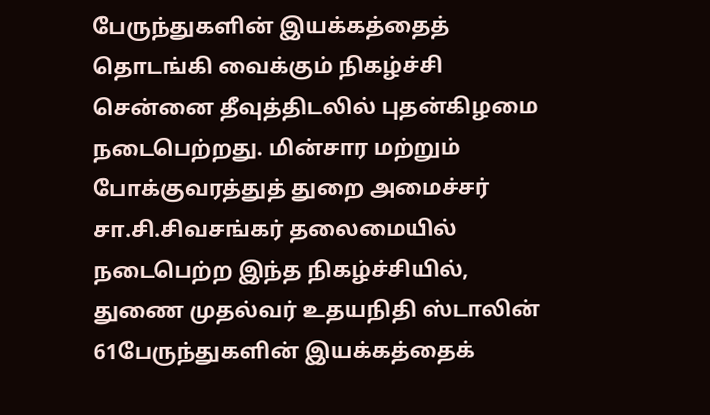பேருந்துகளின் இயக்கத்தைத் தொடங்கி வைக்கும் நிகழ்ச்சி சென்னை தீவுத்திடலில் புதன்கிழமை நடைபெற்றது. மின்சார மற்றும் போக்குவரத்துத் துறை அமைச்சர் சா.சி.சிவசங்கர் தலைமையில் நடைபெற்ற இந்த நிகழ்ச்சியில், துணை முதல்வர் உதயநிதி ஸ்டாலின் 61பேருந்துகளின் இயக்கத்தைக்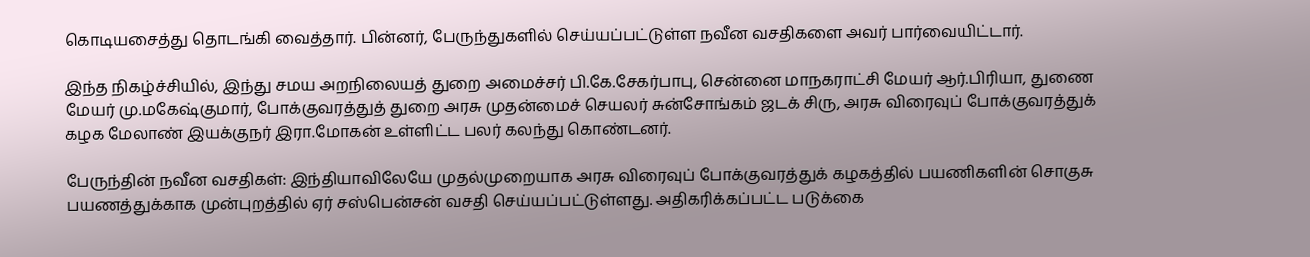கொடியசைத்து தொடங்கி வைத்தார். பின்னர், பேருந்துகளில் செய்யப்பட்டுள்ள நவீன வசதிகளை அவர் பார்வையிட்டார்.

இந்த நிகழ்ச்சியில், இந்து சமய அறநிலையத் துறை அமைச்சர் பி.கே.சேகர்பாபு, சென்னை மாநகராட்சி மேயர் ஆர்.பிரியா, துணை மேயர் மு.மகேஷ்குமார், போக்குவரத்துத் துறை அரசு முதன்மைச் செயலர் சுன்சோங்கம் ஜடக் சிரு, அரசு விரைவுப் போக்குவரத்துக் கழக மேலாண் இயக்குநர் இரா.மோகன் உள்ளிட்ட பலர் கலந்து கொண்டனர்.

பேருந்தின் நவீன வசதிகள்: இந்தியாவிலேயே முதல்முறையாக அரசு விரைவுப் போக்குவரத்துக் கழகத்தில் பயணிகளின் சொகுசு பயணத்துக்காக முன்புறத்தில் ஏர் சஸ்பென்சன் வசதி செய்யப்பட்டுள்ளது. அதிகரிக்கப்பட்ட படுக்கை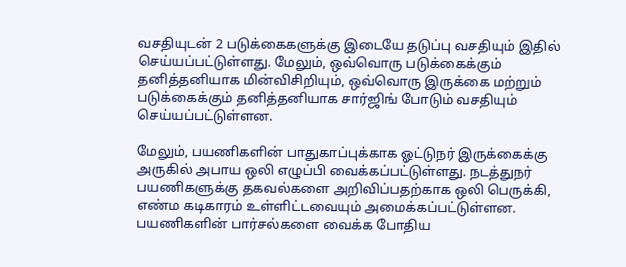வசதியுடன் 2 படுக்கைகளுக்கு இடையே தடுப்பு வசதியும் இதில் செய்யப்பட்டுள்ளது. மேலும், ஒவ்வொரு படுக்கைக்கும் தனித்தனியாக மின்விசிறியும், ஒவ்வொரு இருக்கை மற்றும் படுக்கைக்கும் தனித்தனியாக சார்ஜிங் போடும் வசதியும் செய்யப்பட்டுள்ளன.

மேலும், பயணிகளின் பாதுகாப்புக்காக ஓட்டுநர் இருக்கைக்கு அருகில் அபாய ஒலி எழுப்பி வைக்கப்பட்டுள்ளது. நடத்துநர் பயணிகளுக்கு தகவல்களை அறிவிப்பதற்காக ஒலி பெருக்கி, எண்ம கடிகாரம் உள்ளிட்டவையும் அமைக்கப்பட்டுள்ளன. பயணிகளின் பார்சல்களை வைக்க போதிய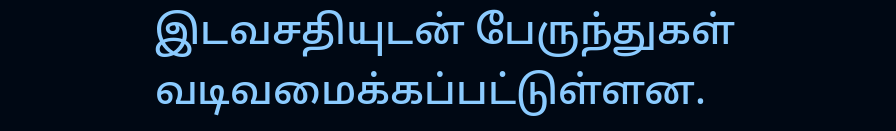இடவசதியுடன் பேருந்துகள் வடிவமைக்கப்பட்டுள்ளன.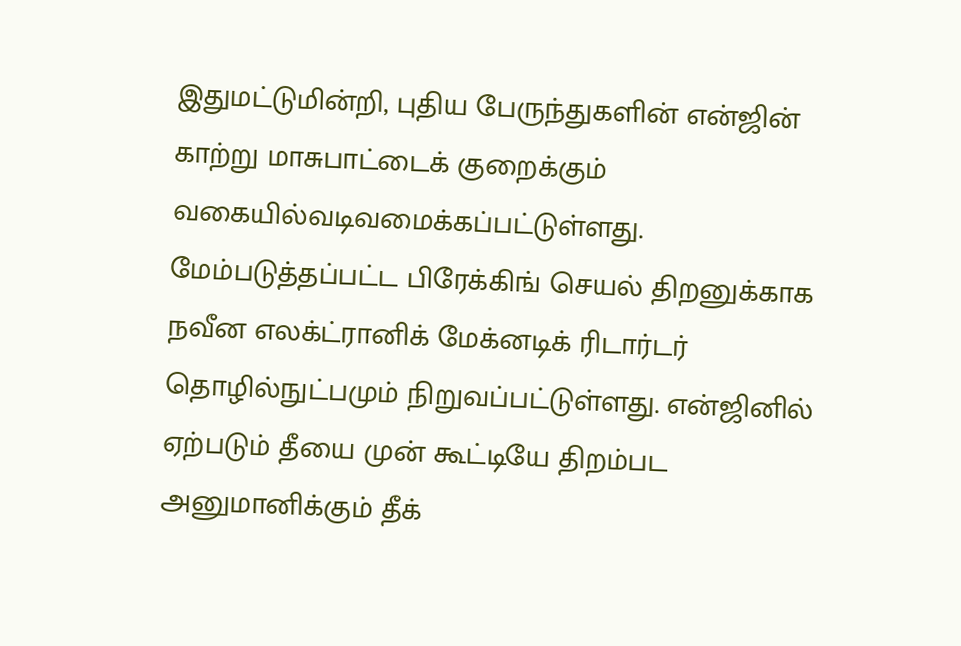இதுமட்டுமின்றி, புதிய பேருந்துகளின் என்ஜின் காற்று மாசுபாட்டைக் குறைக்கும் வகையில்வடிவமைக்கப்பட்டுள்ளது. மேம்படுத்தப்பட்ட பிரேக்கிங் செயல் திறனுக்காக நவீன எலக்ட்ரானிக் மேக்னடிக் ரிடார்டர் தொழில்நுட்பமும் நிறுவப்பட்டுள்ளது. என்ஜினில் ஏற்படும் தீயை முன் கூட்டியே திறம்பட அனுமானிக்கும் தீக்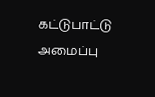கட்டுபாட்டு அமைப்பு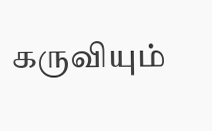கருவியும்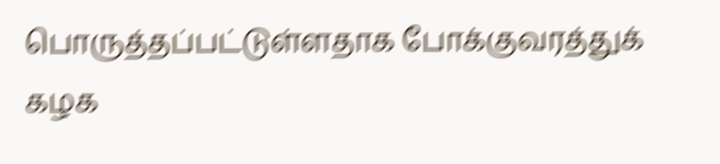பொருத்தப்பட்டுள்ளதாக போக்குவரத்துக் கழக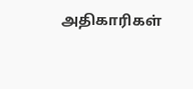அதிகாரிகள்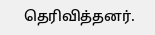தெரிவித்தனர்.